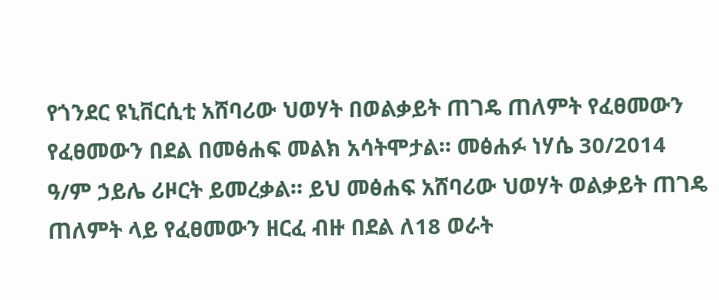የጎንደር ዩኒቨርሲቲ አሸባሪው ህወሃት በወልቃይት ጠገዴ ጠለምት የፈፀመውን የፈፀመውን በደል በመፅሐፍ መልክ አሳትሞታል። መፅሐፉ ነሃሴ 30/2014 ዓ/ም ኃይሌ ሪዞርት ይመረቃል። ይህ መፅሐፍ አሸባሪው ህወሃት ወልቃይት ጠገዴ ጠለምት ላይ የፈፀመውን ዘርፈ ብዙ በደል ለ18 ወራት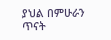ያህል በምሁራን ጥናት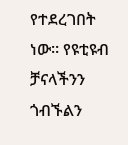የተደረገበት ነው። የዩቲዩብ ቻናላችንን ጎብኙልን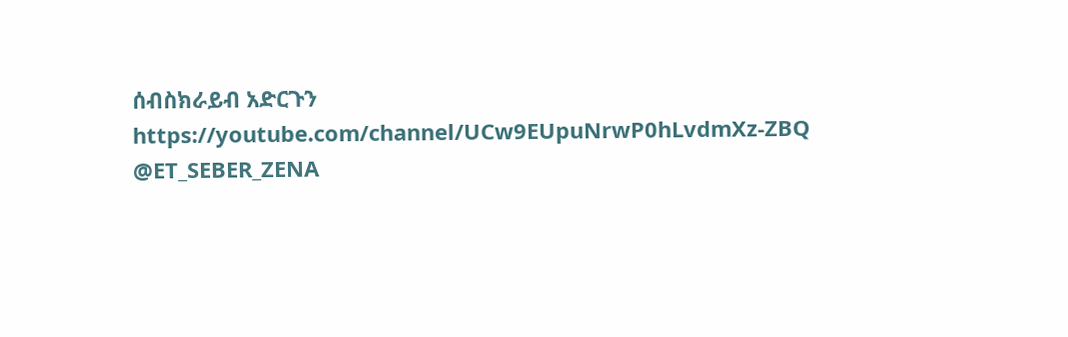ሰብስክራይብ አድርጉን https://youtube.com/channel/UCw9EUpuNrwP0hLvdmXz-ZBQ @ET_SEBER_ZENA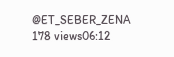@ET_SEBER_ZENA 178 views06:12